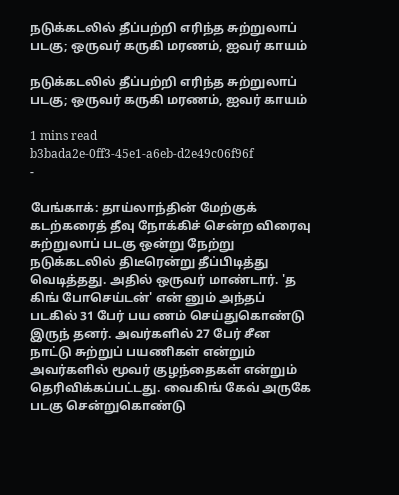நடுக்கடலில் தீப்பற்றி எரிந்த சுற்றுலாப் படகு; ஒருவர் கருகி மரணம், ஐவர் காயம்

நடுக்கடலில் தீப்பற்றி எரிந்த சுற்றுலாப் படகு; ஒருவர் கருகி மரணம், ஐவர் காயம்

1 mins read
b3bada2e-0ff3-45e1-a6eb-d2e49c06f96f
-

பேங்காக்: தாய்லாந்தின் மேற்குக் கடற்கரைத் தீவு நோக்கிச் சென்ற விரைவு சுற்றுலாப் படகு ஒன்று நேற்று நடுக்கடலில் திடீரென்று தீப்பிடித்து வெடித்தது. அதில் ஒருவர் மாண்டார். 'த கிங் போசெய்டன்' என் னும் அந்தப் படகில் 31 பேர் பய ணம் செய்துகொண்டு இருந் தனர். அவர்களில் 27 பேர் சீன நாட்டு சுற்றுப் பயணிகள் என்றும் அவர்களில் மூவர் குழந்தைகள் என்றும் தெரிவிக்கப்பட்டது. வைகிங் கேவ் அருகே படகு சென்றுகொண்டு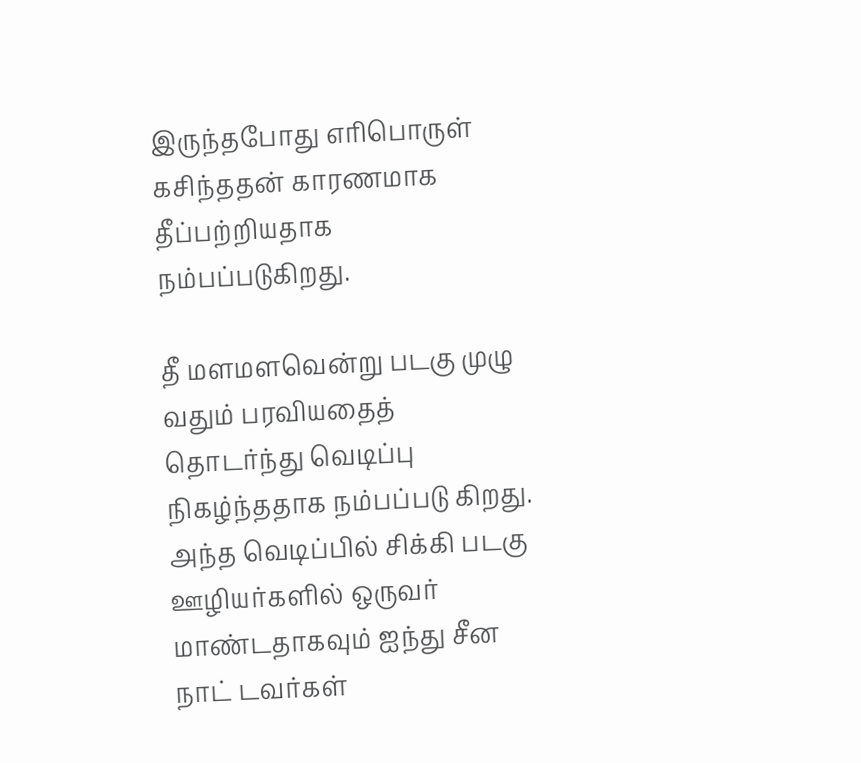இருந்தபோது எரிபொருள் கசிந்ததன் காரணமாக தீப்பற்றியதாக நம்பப்படுகிறது.

தீ மளமளவென்று படகு முழு வதும் பரவியதைத் தொடர்ந்து வெடிப்பு நிகழ்ந்ததாக நம்பப்படு கிறது. அந்த வெடிப்பில் சிக்கி படகு ஊழியர்களில் ஒருவர் மாண்டதாகவும் ஐந்து சீன நாட் டவர்கள்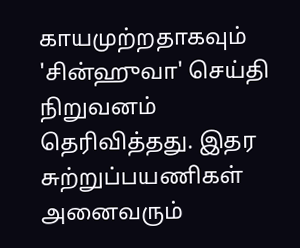காயமுற்றதாகவும் 'சின்ஹுவா' செய்தி நிறுவனம் தெரிவித்தது. இதர சுற்றுப்பயணிகள் அனைவரும்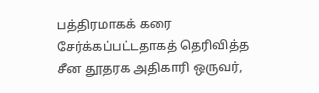பத்திரமாகக் கரை சேர்க்கப்பட்டதாகத் தெரிவித்த சீன தூதரக அதிகாரி ஒருவர்,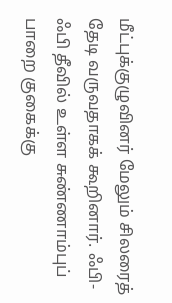மீட்புக்குழுவினர் மேலும் சிலரைத் தேடி வருவதாகக் கூறினார். ஃபி-ஃபி தீவில் உள்ள சுண்ணாம்புப் பாறை குகைக்கு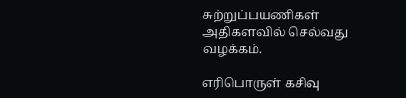சுற்றுப்பயணிகள் அதிகளவில் செல்வது வழக்கம்.

எரிபொருள் கசிவு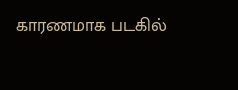காரணமாக படகில்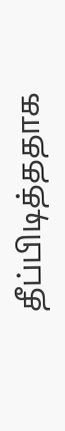தீப்பிடித்ததாக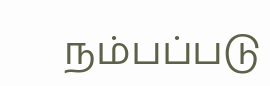நம்பப்படு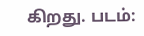கிறது. படம்: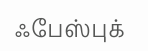ஃபேஸ்புக்